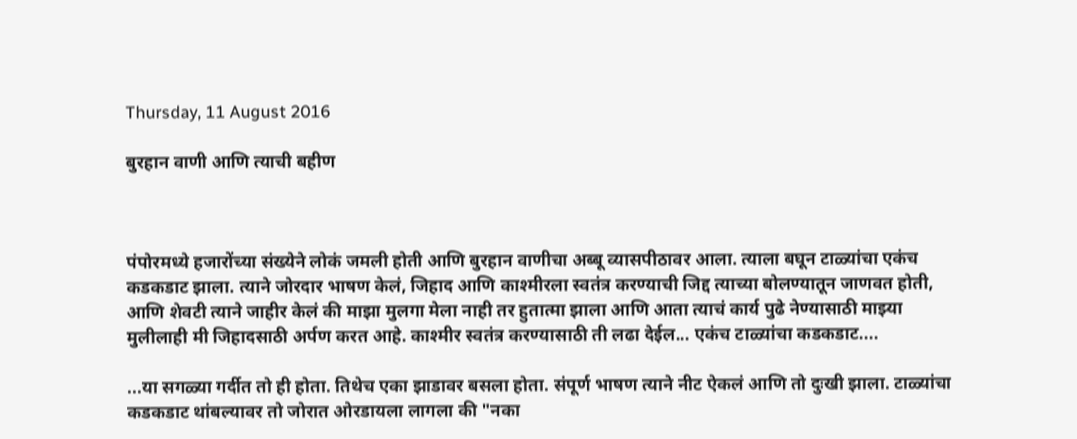Thursday, 11 August 2016

बुरहान वाणी आणि त्याची बहीण



पंपोरमध्ये हजारोंच्या संख्येने लोकं जमली होती आणि बुरहान वाणीचा अब्बू व्यासपीठावर आला. त्याला बघून टाळ्यांचा एकंच कडकडाट झाला. त्याने जोरदार भाषण केलं, जिहाद आणि काश्मीरला स्वतंत्र करण्याची जिद्द त्याच्या बोलण्यातून जाणवत होती, आणि शेवटी त्याने जाहीर केलं की माझा मुलगा मेला नाही तर हुतात्मा झाला आणि आता त्याचं कार्य पुढे नेण्यासाठी माझ्या मुलीलाही मी जिहादसाठी अर्पण करत आहे. काश्मीर स्वतंत्र करण्यासाठी ती लढा देईल... एकंच टाळ्यांचा कडकडाट....

...या सगळ्या गर्दीत तो ही होता. तिथेच एका झाडावर बसला होता. संपूर्ण भाषण त्याने नीट ऐकलं आणि तो दुःखी झाला. टाळ्यांचा कडकडाट थांबल्यावर तो जोरात ओरडायला लागला की "नका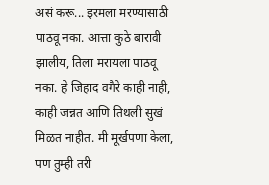असं करू... इरमला मरण्यासाठी पाठवू नका. आत्ता कुठे बारावी झालीय, तिला मरायला पाठवू नका. हे जिहाद वगैरे काही नाही, काही जन्नत आणि तिथली सुखं मिळत नाहीत. मी मूर्खपणा केला, पण तुम्ही तरी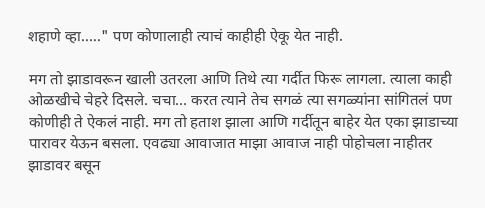शहाणे व्हा....." पण कोणालाही त्याचं काहीही ऐकू येत नाही.

मग तो झाडावरून खाली उतरला आणि तिथे त्या गर्दीत फिरू लागला. त्याला काही ओळखीचे चेहरे दिसले. चचा... करत त्याने तेच सगळं त्या सगळ्यांना सांगितलं पण कोणीही ते ऐकलं नाही. मग तो हताश झाला आणि गर्दीतून बाहेर येत एका झाडाच्या पारावर येऊन बसला. एवढ्या आवाजात माझा आवाज नाही पोहोचला नाहीतर झाडावर बसून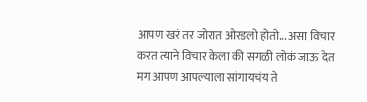आपण खरं तर जोरात ओरडलो होतो... असा विचार करत त्याने विचार केला की सगळी लोकं जाऊ देत मग आपण आपल्याला सांगायचंय ते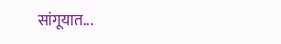सांगूयात...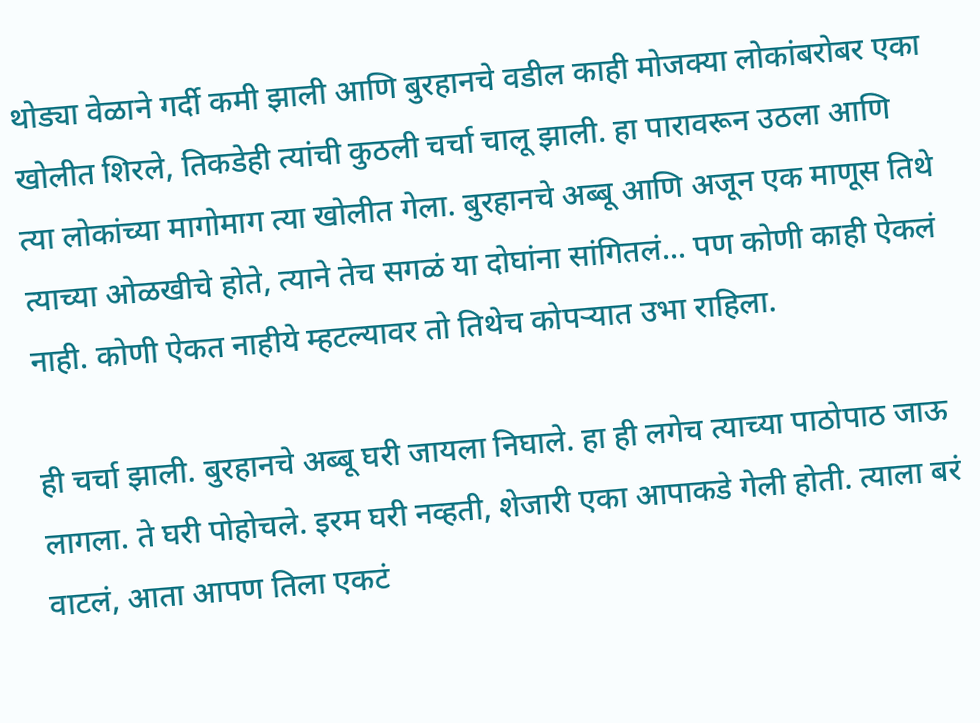थोड्या वेळाने गर्दी कमी झाली आणि बुरहानचे वडील काही मोजक्या लोकांबरोबर एका खोलीत शिरले, तिकडेही त्यांची कुठली चर्चा चालू झाली. हा पारावरून उठला आणि त्या लोकांच्या मागोमाग त्या खोलीत गेला. बुरहानचे अब्बू आणि अजून एक माणूस तिथे त्याच्या ओळखीचे होते, त्याने तेच सगळं या दोघांना सांगितलं... पण कोणी काही ऐकलं नाही. कोणी ऐकत नाहीये म्हटल्यावर तो तिथेच कोपऱ्यात उभा राहिला.

ही चर्चा झाली. बुरहानचे अब्बू घरी जायला निघाले. हा ही लगेच त्याच्या पाठोपाठ जाऊ लागला. ते घरी पोहोचले. इरम घरी नव्हती, शेजारी एका आपाकडे गेली होती. त्याला बरं वाटलं, आता आपण तिला एकटं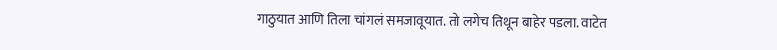गाठुयात आणि तिला चांगलं समजावूयात. तो लगेच तिथून बाहेर पडला. वाटेत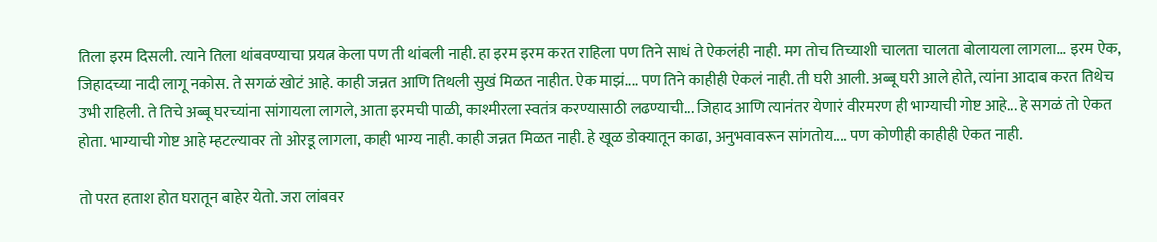तिला इरम दिसली. त्याने तिला थांबवण्याचा प्रयत्न केला पण ती थांबली नाही. हा इरम इरम करत राहिला पण तिने साधं ते ऐकलंही नाही. मग तोच तिच्याशी चालता चालता बोलायला लागला... इरम ऐक, जिहादच्या नादी लागू नकोस. ते सगळं खोटं आहे. काही जन्नत आणि तिथली सुखं मिळत नाहीत. ऐक माझं.... पण तिने काहीही ऐकलं नाही. ती घरी आली. अब्बू घरी आले होते, त्यांना आदाब करत तिथेच उभी राहिली. ते तिचे अब्बू घरच्यांना सांगायला लागले, आता इरमची पाळी, काश्मीरला स्वतंत्र करण्यासाठी लढण्याची... जिहाद आणि त्यानंतर येणारं वीरमरण ही भाग्याची गोष्ट आहे... हे सगळं तो ऐकत होता. भाग्याची गोष्ट आहे म्हटल्यावर तो ओरडू लागला, काही भाग्य नाही. काही जन्नत मिळत नाही. हे खूळ डोक्यातून काढा, अनुभवावरून सांगतोय.... पण कोणीही काहीही ऐकत नाही.

तो परत हताश होत घरातून बाहेर येतो. जरा लांबवर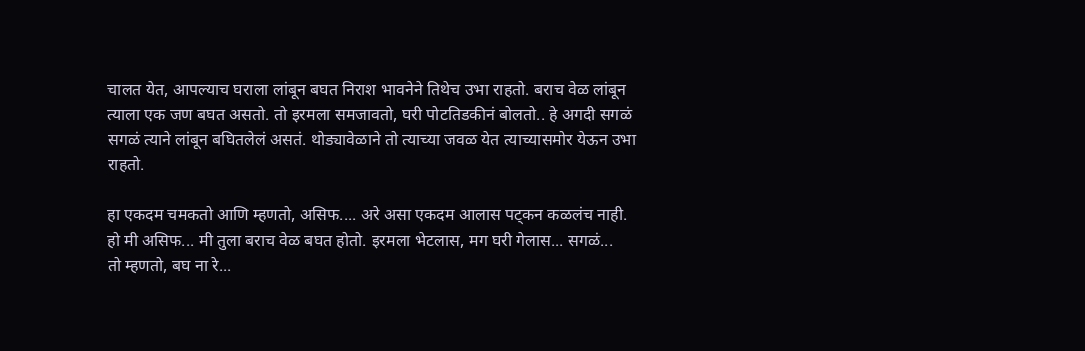चालत येत, आपल्याच घराला लांबून बघत निराश भावनेने तिथेच उभा राहतो. बराच वेळ लांबून त्याला एक जण बघत असतो. तो इरमला समजावतो, घरी पोटतिडकीनं बोलतो.. हे अगदी सगळं सगळं त्याने लांबून बघितलेलं असतं. थोड्यावेळाने तो त्याच्या जवळ येत त्याच्यासमोर येऊन उभा राहतो.

हा एकदम चमकतो आणि म्हणतो, असिफ.... अरे असा एकदम आलास पट्कन कळलंच नाही.
हो मी असिफ... मी तुला बराच वेळ बघत होतो. इरमला भेटलास, मग घरी गेलास... सगळं...
तो म्हणतो, बघ ना रे...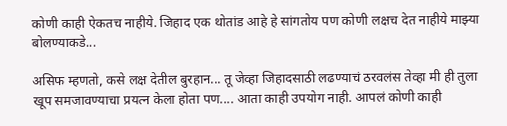कोणी काही ऐकतच नाहीये. जिहाद एक थोतांड आहे हे सांगतोय पण कोणी लक्षच देत नाहीये माझ्या बोलण्याकडे...

असिफ म्हणतो, कसे लक्ष देतील बुरहान... तू जेव्हा जिहादसाठी लढण्याचं ठरवलंस तेव्हा मी ही तुला खूप समजावण्याचा प्रयत्न केला होता पण.... आता काही उपयोग नाही. आपलं कोणी काही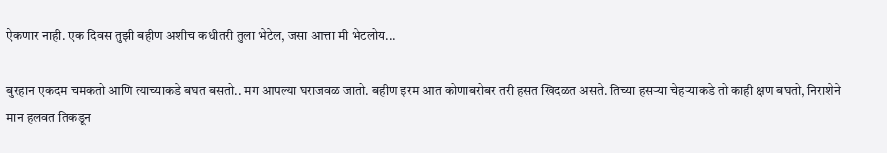ऐकणार नाही. एक दिवस तुझी बहीण अशीच कधीतरी तुला भेटेल, जसा आत्ता मी भेटलोय...

बुरहान एकदम चमकतो आणि त्याच्याकडे बघत बसतो.. मग आपल्या घराजवळ जातो. बहीण इरम आत कोणाबरोबर तरी हसत खिदळत असते. तिच्या हसऱ्या चेहऱ्याकडे तो काही क्षण बघतो, निराशेने मान हलवत तिकडून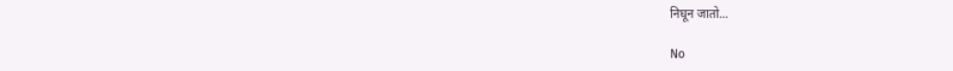निघून जातो...

No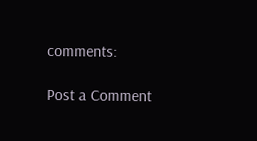comments:

Post a Comment